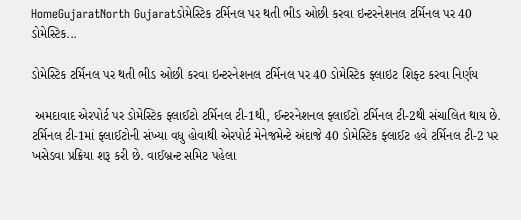HomeGujaratNorth Gujaratડોમેસ્ટિક ટર્મિનલ પર થતી ભીડ ઓછી કરવા ઇન્ટરનેશનલ ટર્મિનલ પર 40 ડોમેસ્ટિક...

ડોમેસ્ટિક ટર્મિનલ પર થતી ભીડ ઓછી કરવા ઇન્ટરનેશનલ ટર્મિનલ પર 40 ડોમેસ્ટિક ફ્લાઇટ શિફ્ટ કરવા નિર્ણય

 અમદાવાદ એરપોર્ટ પર ડોમેસ્ટિક ફ્લાઈટો ટર્મિનલ ટી-1થી, ઈન્ટરનેશનલ ફ્લાઈટો ટર્મિનલ ટી-2થી સંચાલિત થાય છે. ટર્મિનલ ટી-1માં ફ્લાઈટોની સંખ્યા વધુ હોવાથી એરપોર્ટ મેનેજમેન્ટે અંદાજે 40 ડોમેસ્ટિક ફ્લાઈટ હવે ટર્મિનલ ટી-2 પર ખસેડવા પ્રક્રિયા શરૂ કરી છે. વાઈબ્રન્ટ સમિટ પહેલા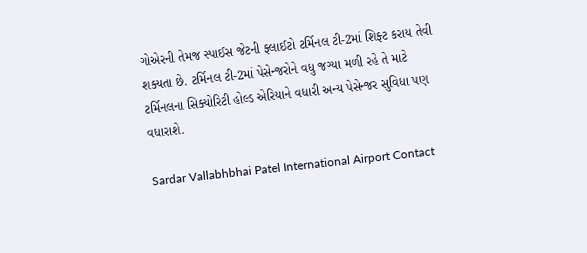ગોએરની તેમજ સ્પાઈસ જેટની ફ્લાઈટો ટર્મિનલ ટી-2માં શિફ્ટ કરાય તેવી શક્યતા છે. ટર્મિનલ ટી-2માં પેસેન્જરોને વધુ જગ્યા મળી રહે તે માટે ટર્મિનલના સિક્યોરિટી હોલ્ડ એરિયાને વધારી અન્ય પેસેન્જર સુવિધા પણ વધારાશે.

Sardar Vallabhbhai Patel International Airport Contact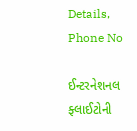Details, Phone No

ઈન્ટરનેશનલ ફ્લાઈટોની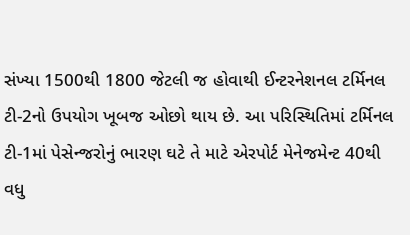સંખ્યા 1500થી 1800 જેટલી જ હોવાથી ઈન્ટરનેશનલ ટર્મિનલ ટી-2નો ઉપયોગ ખૂબજ ઓછો થાય છે. આ પરિસ્થિતિમાં ટર્મિનલ ટી-1માં પેસેન્જરોનું ભારણ ઘટે તે માટે એરપોર્ટ મેનેજમેન્ટ 40થી વધુ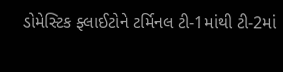ડોમેસ્ટિક ફ્લાઈટોને ટર્મિનલ ટી-1માંથી ટી-2માં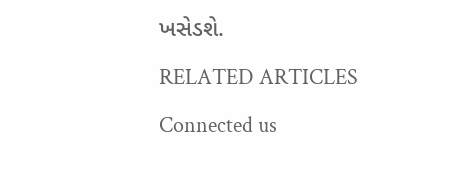ખસેડશે.

RELATED ARTICLES

Connected us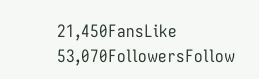21,450FansLike
53,070FollowersFollow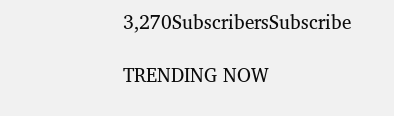3,270SubscribersSubscribe

TRENDING NOW